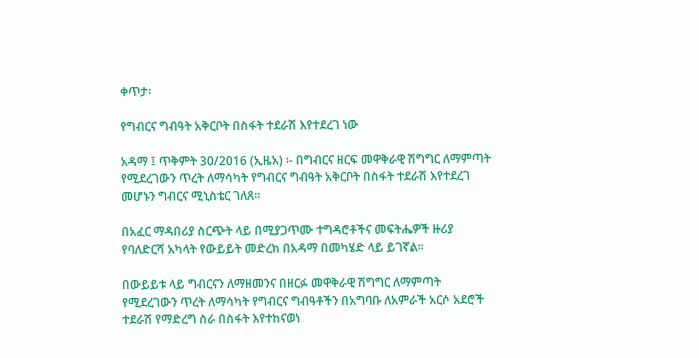ቀጥታ፡

የግብርና ግብዓት አቅርቦት በስፋት ተደራሽ እየተደረገ ነው

አዳማ ፤ ጥቅምት 30/2016 (ኢዜአ) ፡- በግብርና ዘርፍ መዋቅራዊ ሽግግር ለማምጣት የሚደረገውን ጥረት ለማሳካት የግብርና ግብዓት አቅርቦት በስፋት ተደራሽ እየተደረገ መሆኑን ግብርና ሚኒስቴር ገለጸ።

በአፈር ማዳበሪያ ስርጭት ላይ በሚያጋጥሙ ተግዳሮቶችና መፍትሔዎች ዙሪያ የባለድርሻ አካላት የውይይት መድረክ በአዳማ በመካሄድ ላይ ይገኛል።

በውይይቱ ላይ ግብርናን ለማዘመንና በዘርፉ መዋቅራዊ ሽግግር ለማምጣት የሚደረገውን ጥረት ለማሳካት የግብርና ግብዓቶችን በአግባቡ ለአምራች አርሶ አደሮች ተደራሽ የማድረግ ስራ በስፋት እየተከናወነ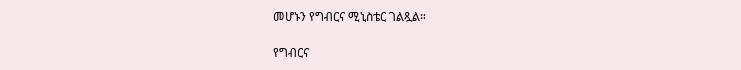መሆኑን የግብርና ሚኒስቴር ገልጿል።

የግብርና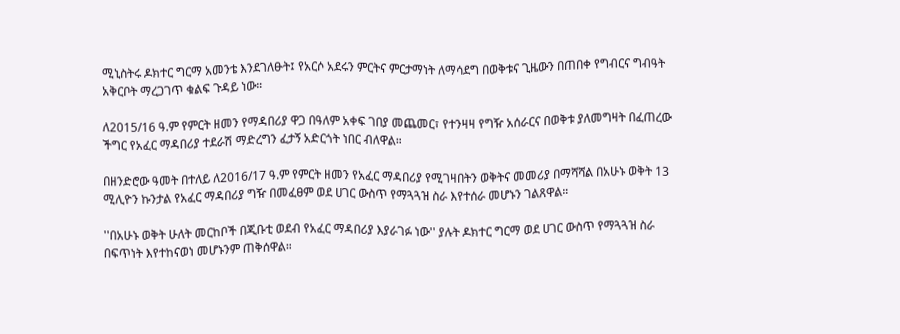ሚኒስትሩ ዶክተር ግርማ አመንቴ እንደገለፁት፤ የአርሶ አደሩን ምርትና ምርታማነት ለማሳደግ በወቅቱና ጊዜውን በጠበቀ የግብርና ግብዓት አቅርቦት ማረጋገጥ ቁልፍ ጉዳይ ነው።

ለ2015/16 ዓ.ም የምርት ዘመን የማዳበሪያ ዋጋ በዓለም አቀፍ ገበያ መጨመር፣ የተንዛዛ የግዥ አሰራርና በወቅቱ ያለመግዛት በፈጠረው ችግር የአፈር ማዳበሪያ ተደራሽ ማድረግን ፈታኝ አድርጎት ነበር ብለዋል።

በዘንድሮው ዓመት በተለይ ለ2016/17 ዓ.ም የምርት ዘመን የአፈር ማዳበሪያ የሚገዛበትን ወቅትና መመሪያ በማሻሻል በአሁኑ ወቅት 13 ሚሊዮን ኩንታል የአፈር ማዳበሪያ ግዥ በመፈፀም ወደ ሀገር ውስጥ የማጓጓዝ ስራ እየተሰራ መሆኑን ገልጸዋል።

''በአሁኑ ወቅት ሁለት መርከቦች በጂቡቲ ወደብ የአፈር ማዳበሪያ እያራገፉ ነው'' ያሉት ዶክተር ግርማ ወደ ሀገር ውስጥ የማጓጓዝ ስራ በፍጥነት እየተከናወነ መሆኑንም ጠቅሰዋል።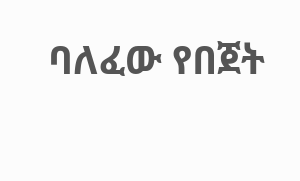ባለፈው የበጀት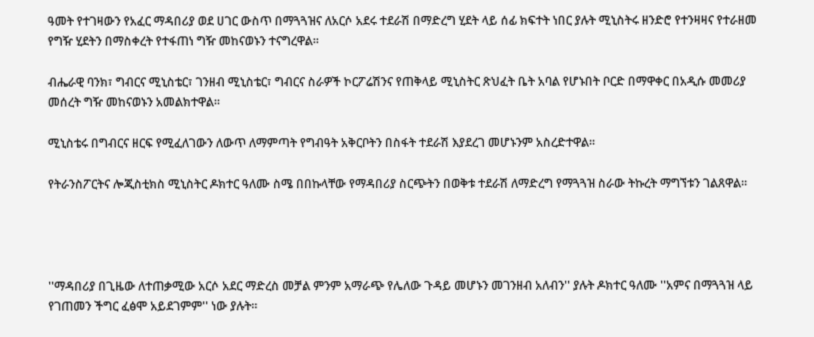ዓመት የተገዛውን የአፈር ማዳበሪያ ወደ ሀገር ውስጥ በማጓጓዝና ለአርሶ አደሩ ተደራሽ በማድረግ ሂደት ላይ ሰፊ ክፍተት ነበር ያሉት ሚኒስትሩ ዘንድሮ የተንዛዛና የተራዘመ የግዥ ሂደትን በማስቀረት የተፋጠነ ግዥ መከናወኑን ተናግረዋል።

ብሔራዊ ባንክ፣ ግብርና ሚኒስቴር፣ ገንዘብ ሚኒስቴር፣ ግብርና ስራዎች ኮርፖሬሽንና የጠቅላይ ሚኒስትር ጽህፈት ቤት አባል የሆኑበት ቦርድ በማዋቀር በአዲሱ መመሪያ መሰረት ግዥ መከናወኑን አመልክተዋል።

ሚኒስቴሩ በግብርና ዘርፍ የሚፈለገውን ለውጥ ለማምጣት የግብዓት አቅርቦትን በስፋት ተደራሽ እያደረገ መሆኑንም አስረድተዋል።

የትራንስፖርትና ሎጂስቲክስ ሚኒስትር ዶክተር ዓለሙ ስሜ በበኩላቸው የማዳበሪያ ስርጭትን በወቅቱ ተደራሽ ለማድረግ የማጓጓዝ ስራው ትኩረት ማግኘቱን ገልጸዋል።




''ማዳበሪያ በጊዜው ለተጠቃሚው አርሶ አደር ማድረስ መቻል ምንም አማራጭ የሌለው ጉዳይ መሆኑን መገንዘብ አለብን'' ያሉት ዶክተር ዓለሙ ''አምና በማጓጓዝ ላይ የገጠመን ችግር ፈፅሞ አይደገምም'' ነው ያሉት።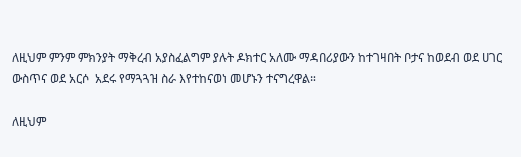ለዚህም ምንም ምክንያት ማቅረብ አያስፈልግም ያሉት ዶክተር አለሙ ማዳበሪያውን ከተገዛበት ቦታና ከወደብ ወደ ሀገር ውስጥና ወደ አርሶ  አደሩ የማጓጓዝ ስራ እየተከናወነ መሆኑን ተናግረዋል።

ለዚህም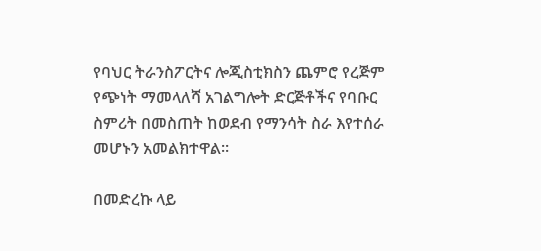የባህር ትራንስፖርትና ሎጂስቲክስን ጨምሮ የረጅም የጭነት ማመላለሻ አገልግሎት ድርጅቶችና የባቡር ስምሪት በመስጠት ከወደብ የማንሳት ስራ እየተሰራ መሆኑን አመልክተዋል።

በመድረኩ ላይ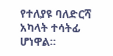የተለያዩ ባለድርሻ አካላት ተሳትፊ ሆነዋል።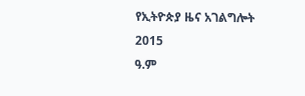የኢትዮጵያ ዜና አገልግሎት
2015
ዓ.ም